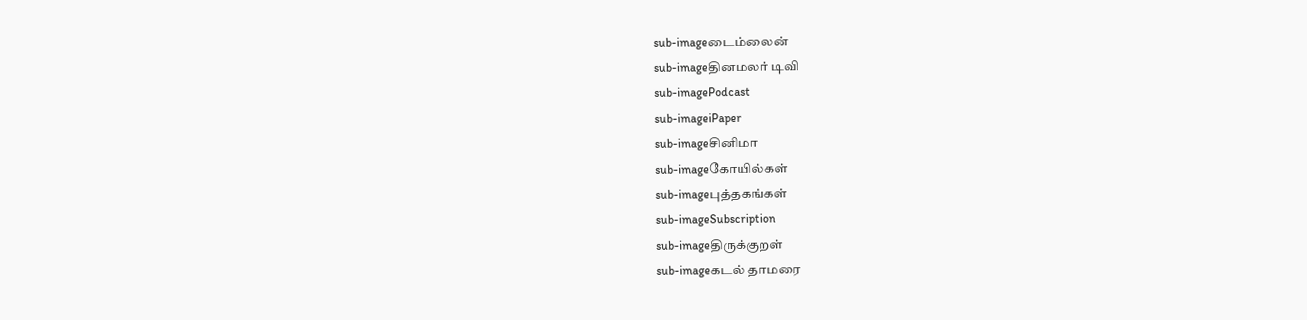sub-imageடைம்லைன்
sub-imageதினமலர் டிவி
sub-imagePodcast
sub-imageiPaper
sub-imageசினிமா
sub-imageகோயில்கள்
sub-imageபுத்தகங்கள்
sub-imageSubscription
sub-imageதிருக்குறள்
sub-imageகடல் தாமரை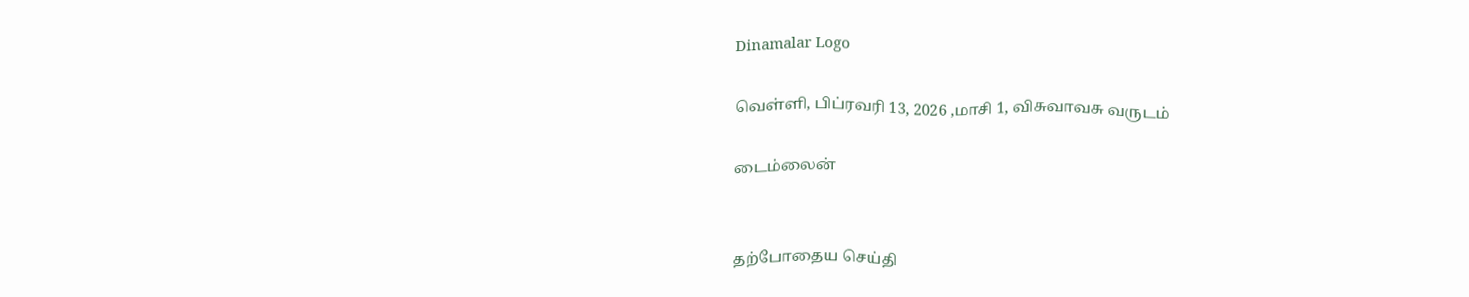Dinamalar Logo

வெள்ளி, பிப்ரவரி 13, 2026 ,மாசி 1, விசுவாவசு வருடம்

டைம்லைன்


தற்போதைய செய்தி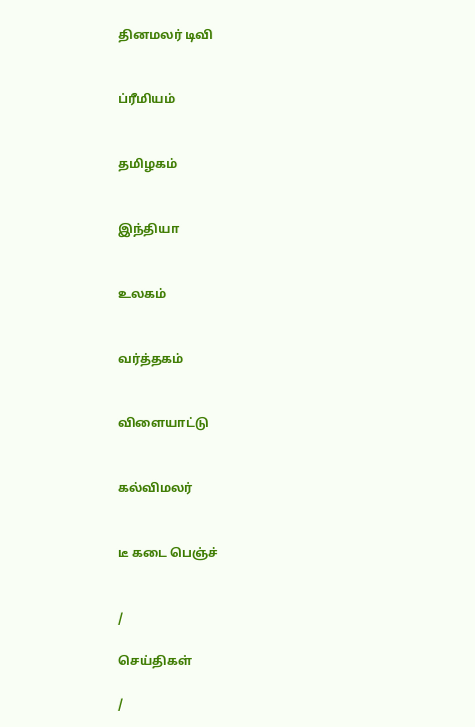தினமலர் டிவி


ப்ரீமியம்


தமிழகம்


இந்தியா


உலகம்


வர்த்தகம்


விளையாட்டு


கல்விமலர்


டீ கடை பெஞ்ச்


/

செய்திகள்

/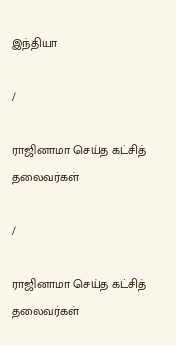இந்தியா

/

ராஜினாமா செய்த கட்சித் தலைவர்கள்

/

ராஜினாமா செய்த கட்சித் தலைவர்கள்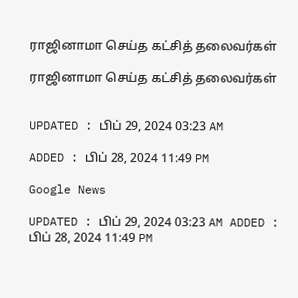ராஜினாமா செய்த கட்சித் தலைவர்கள்

ராஜினாமா செய்த கட்சித் தலைவர்கள்


UPDATED : பிப் 29, 2024 03:23 AM

ADDED : பிப் 28, 2024 11:49 PM

Google News

UPDATED : பிப் 29, 2024 03:23 AM ADDED : பிப் 28, 2024 11:49 PM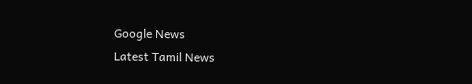Google News
Latest Tamil News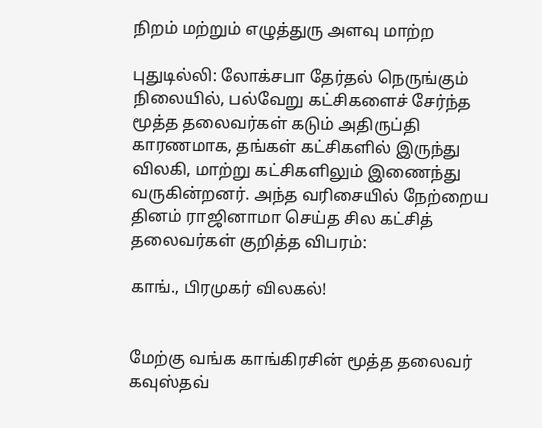நிறம் மற்றும் எழுத்துரு அளவு மாற்ற

புதுடில்லி: லோக்சபா தேர்தல் நெருங்கும் நிலையில், பல்வேறு கட்சிகளைச் சேர்ந்த மூத்த தலைவர்கள் கடும் அதிருப்தி காரணமாக, தங்கள் கட்சிகளில் இருந்து விலகி, மாற்று கட்சிகளிலும் இணைந்து வருகின்றனர். அந்த வரிசையில் நேற்றைய தினம் ராஜினாமா செய்த சில கட்சித் தலைவர்கள் குறித்த விபரம்:

காங்., பிரமுகர் விலகல்!


மேற்கு வங்க காங்கிரசின் மூத்த தலைவர் கவுஸ்தவ்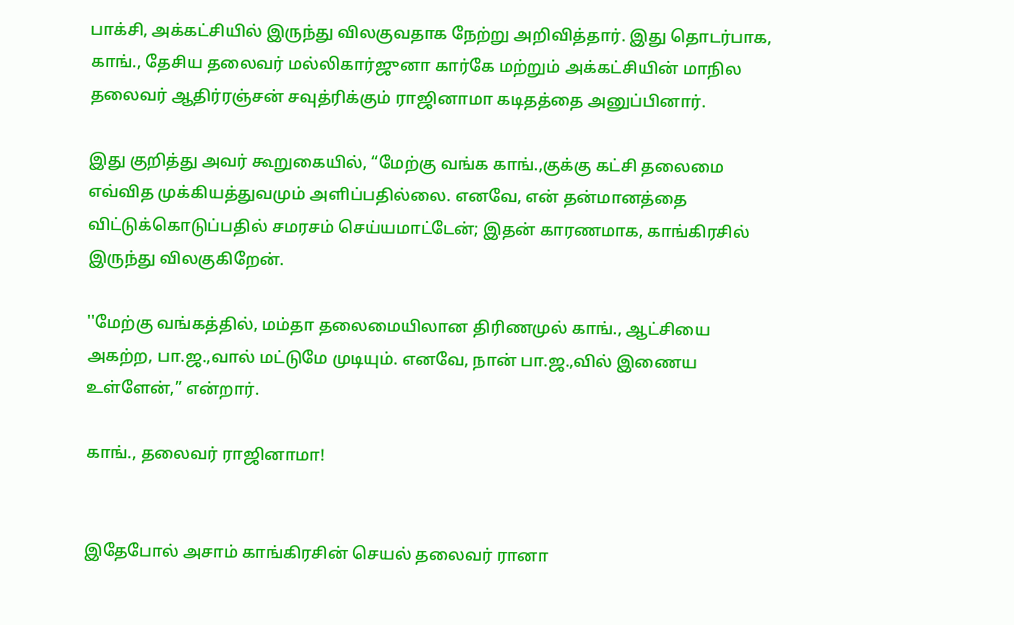பாக்சி, அக்கட்சியில் இருந்து விலகுவதாக நேற்று அறிவித்தார். இது தொடர்பாக, காங்., தேசிய தலைவர் மல்லிகார்ஜுனா கார்கே மற்றும் அக்கட்சியின் மாநில தலைவர் ஆதிர்ரஞ்சன் சவுத்ரிக்கும் ராஜினாமா கடிதத்தை அனுப்பினார்.

இது குறித்து அவர் கூறுகையில், “மேற்கு வங்க காங்.,குக்கு கட்சி தலைமை எவ்வித முக்கியத்துவமும் அளிப்பதில்லை. எனவே, என் தன்மானத்தை விட்டுக்கொடுப்பதில் சமரசம் செய்யமாட்டேன்; இதன் காரணமாக, காங்கிரசில் இருந்து விலகுகிறேன்.

''மேற்கு வங்கத்தில், மம்தா தலைமையிலான திரிணமுல் காங்., ஆட்சியை அகற்ற, பா.ஜ.,வால் மட்டுமே முடியும். எனவே, நான் பா.ஜ.,வில் இணைய உள்ளேன்,” என்றார்.

காங்., தலைவர் ராஜினாமா!


இதேபோல் அசாம் காங்கிரசின் செயல் தலைவர் ரானா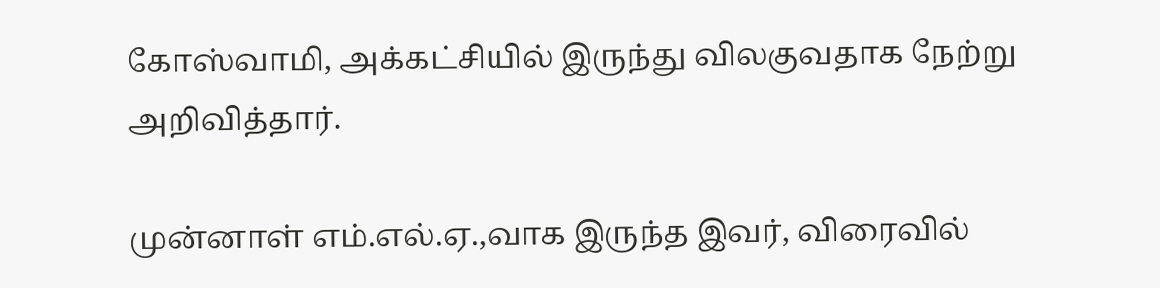கோஸ்வாமி, அக்கட்சியில் இருந்து விலகுவதாக நேற்று அறிவித்தார்.

முன்னாள் எம்.எல்.ஏ.,வாக இருந்த இவர், விரைவில்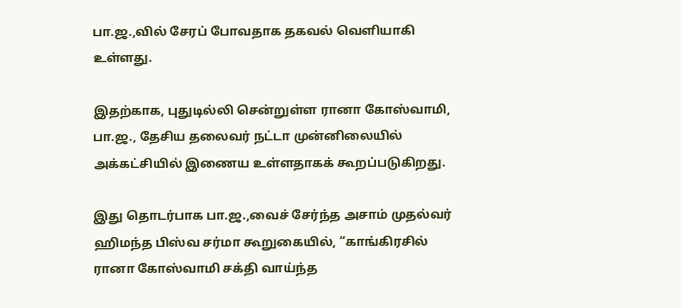பா.ஜ.,வில் சேரப் போவதாக தகவல் வெளியாகி உள்ளது.

இதற்காக, புதுடில்லி சென்றுள்ள ரானா கோஸ்வாமி, பா.ஜ., தேசிய தலைவர் நட்டா முன்னிலையில் அக்கட்சியில் இணைய உள்ளதாகக் கூறப்படுகிறது.

இது தொடர்பாக பா.ஜ.,வைச் சேர்ந்த அசாம் முதல்வர் ஹிமந்த பிஸ்வ சர்மா கூறுகையில், “காங்கிரசில் ரானா கோஸ்வாமி சக்தி வாய்ந்த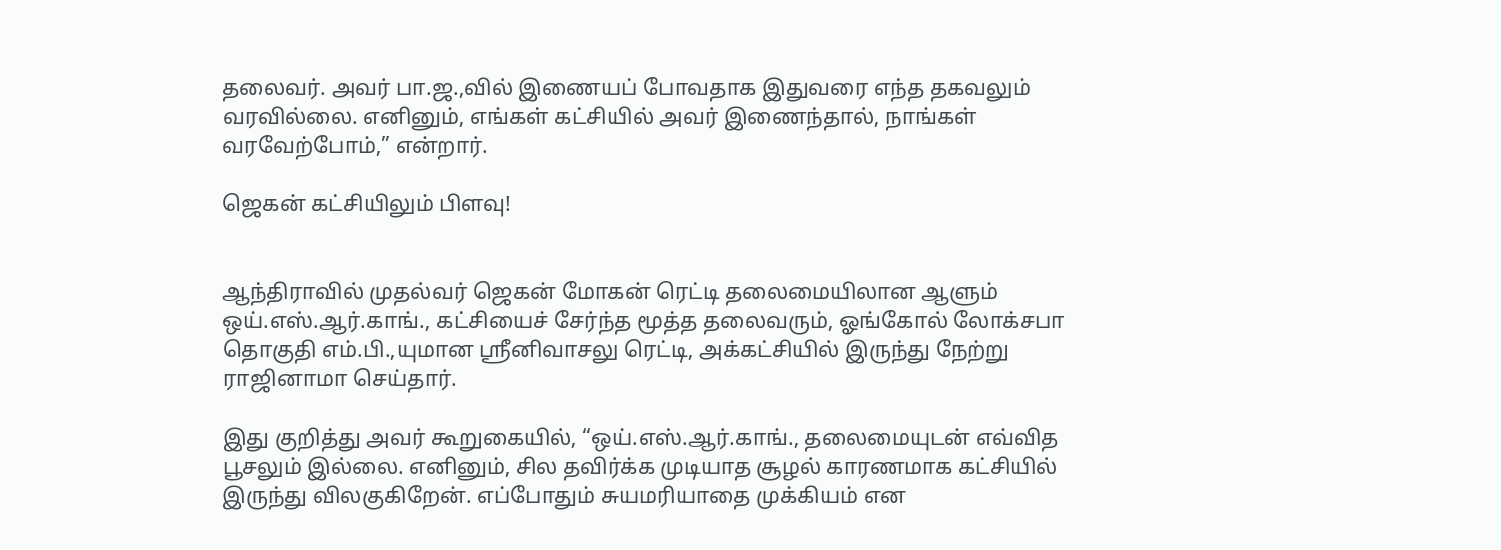தலைவர். அவர் பா.ஜ.,வில் இணையப் போவதாக இதுவரை எந்த தகவலும் வரவில்லை. எனினும், எங்கள் கட்சியில் அவர் இணைந்தால், நாங்கள் வரவேற்போம்,” என்றார்.

ஜெகன் கட்சியிலும் பிளவு!


ஆந்திராவில் முதல்வர் ஜெகன் மோகன் ரெட்டி தலைமையிலான ஆளும் ஒய்.எஸ்.ஆர்.காங்., கட்சியைச் சேர்ந்த மூத்த தலைவரும், ஓங்கோல் லோக்சபா தொகுதி எம்.பி.,யுமான ஸ்ரீனிவாசலு ரெட்டி, அக்கட்சியில் இருந்து நேற்று ராஜினாமா செய்தார்.

இது குறித்து அவர் கூறுகையில், “ஒய்.எஸ்.ஆர்.காங்., தலைமையுடன் எவ்வித பூசலும் இல்லை. எனினும், சில தவிர்க்க முடியாத சூழல் காரணமாக கட்சியில் இருந்து விலகுகிறேன். எப்போதும் சுயமரியாதை முக்கியம் என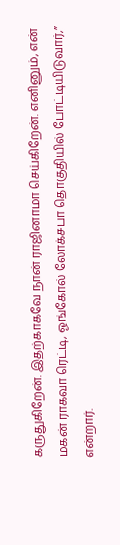கருதுகிறேன். இதற்காகவே நான் ராஜினாமா செய்கிறேன். எனினும், என் மகன் ராகவா ரெட்டி, ஓங்கோல் லோக்சபா தொகுதியில் போட்டியிடுவார்,” என்றார்.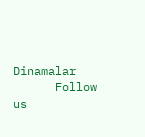Dinamalar
      Follow us